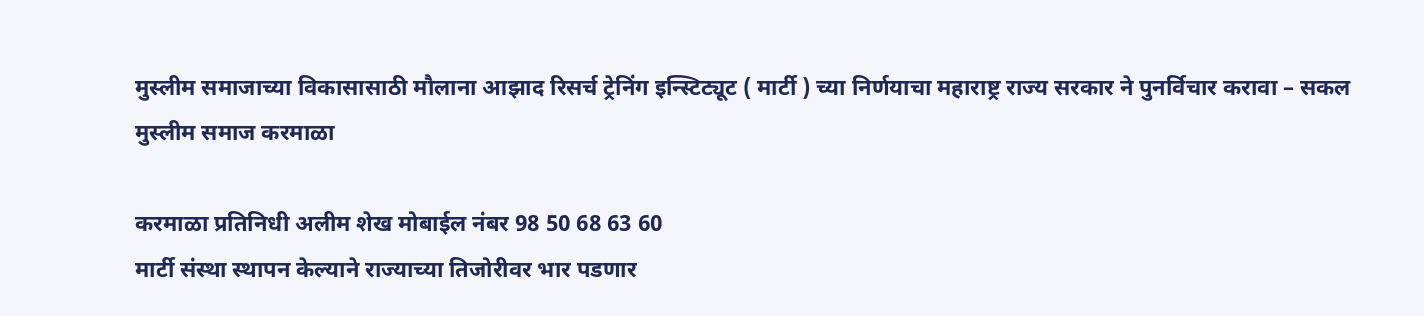मुस्लीम समाजाच्या विकासासाठी मौलाना आझाद रिसर्च ट्रेनिंग इन्स्टिट्यूट ( मार्टी ) च्या निर्णयाचा महाराष्ट्र राज्य सरकार ने पुनर्विचार करावा – सकल मुस्लीम समाज करमाळा

करमाळा प्रतिनिधी अलीम शेख मोबाईल नंबर 98 50 68 63 60
मार्टी संस्था स्थापन केल्याने राज्याच्या तिजोरीवर भार पडणार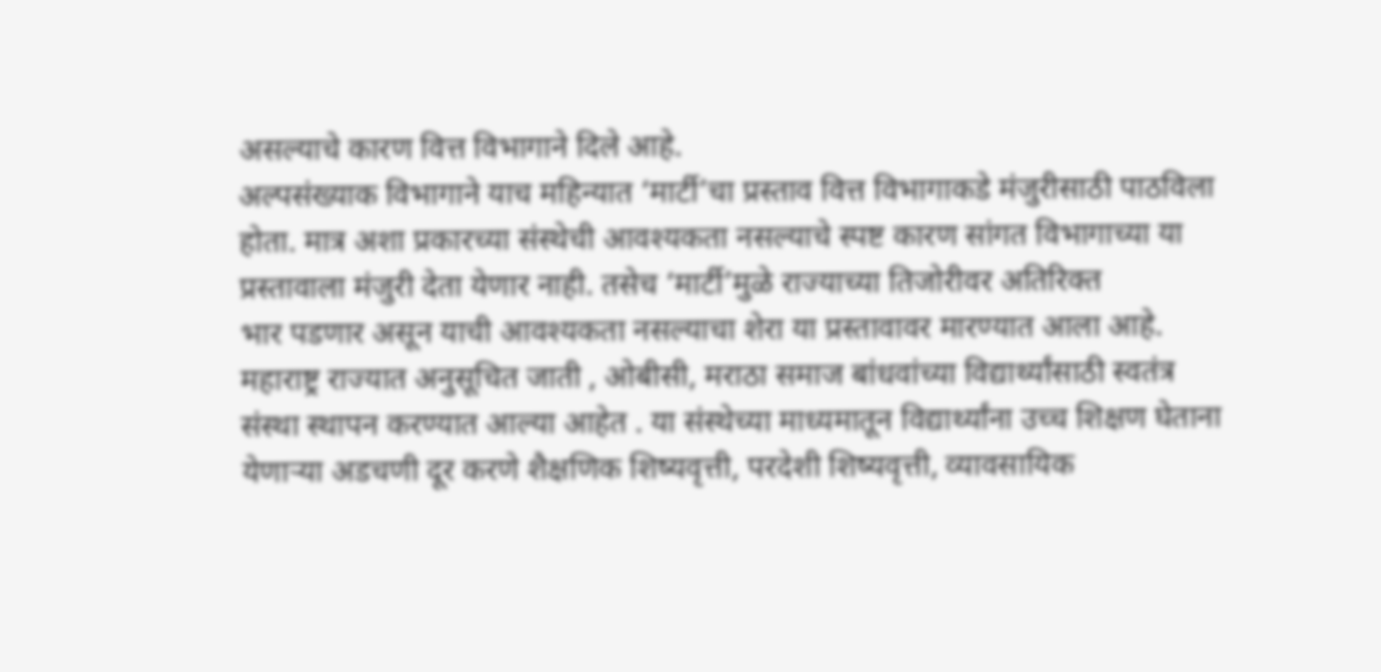असल्याचे कारण वित्त विभागाने दिले आहे.
अल्पसंख्याक विभागाने याच महिन्यात ‘मार्टी’चा प्रस्ताव वित्त विभागाकडे मंजुरीसाठी पाठविला होता. मात्र अशा प्रकारच्या संस्थेची आवश्यकता नसल्याचे स्पष्ट कारण सांगत विभागाच्या या प्रस्तावाला मंजुरी देता येणार नाही. तसेच ‘मार्टी’मुळे राज्याच्या तिजोरीवर अतिरिक्त
भार पडणार असून याची आवश्यकता नसल्याचा शेरा या प्रस्तावावर मारण्यात आला आहे.
महाराष्ट्र राज्यात अनुसूचित जाती , ओबीसी, मराठा समाज बांधवांच्या विद्यार्थ्यांसाठी स्वतंत्र संस्था स्थापन करण्यात आल्या आहेत . या संस्थेच्या माध्यमातून विद्यार्थ्यांना उच्च शिक्षण घेताना येणाऱ्या अडचणी दूर करणे शैक्षणिक शिष्यवृत्ती, परदेशी शिष्यवृत्ती, व्यावसायिक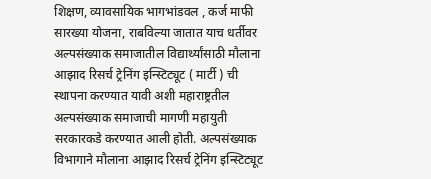शिक्षण, व्यावसायिक भागभांडवल , कर्ज माफी सारख्या योजना, राबविल्या जातात याच धर्तीवर अल्पसंख्याक समाजातील विद्यार्थ्यांसाठी मौलाना आझाद रिसर्च ट्रेनिंग इन्स्टिट्यूट ( मार्टी ) ची स्थापना करण्यात यावी अशी महाराष्ट्रतील अल्पसंख्याक समाजाची मागणी महायुती सरकारकडे करण्यात आली होती. अल्पसंख्याक विभागाने मौलाना आझाद रिसर्च ट्रेनिंग इन्स्टिट्यूट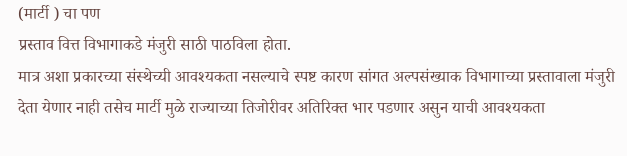(मार्टी ) चा पण
प्रस्ताव वित्त विभागाकडे मंजुरी साठी पाठविला होता.
मात्र अशा प्रकारच्या संस्थेच्यी आवश्यकता नसल्याचे स्पष्ट कारण सांगत अल्पसंख्याक विभागाच्या प्रस्तावाला मंजुरी देता येणार नाही तसेच मार्टी मुळे राज्याच्या तिजोरीवर अतिरिक्त भार पडणार असुन याची आवश्यकता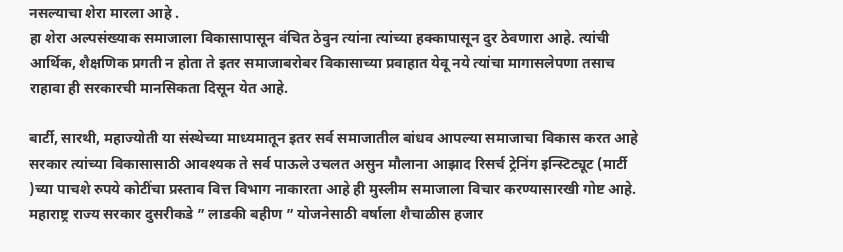नसल्याचा शेरा मारला आहे .
हा शेरा अल्पसंख्याक समाजाला विकासापासून वंचित ठेवुन त्यांना त्यांच्या हक्कापासून दुर ठेवणारा आहे. त्यांची आर्थिक, शैक्षणिक प्रगती न होता ते इतर समाजाबरोबर विकासाच्या प्रवाहात येवू नये त्यांचा मागासलेपणा तसाच राहावा ही सरकारची मानसिकता दिसून येत आहे.

बार्टी, सारथी, महाज्योती या संस्थेच्या माध्यमातून इतर सर्व समाजातील बांधव आपल्या समाजाचा विकास करत आहे सरकार त्यांच्या विकासासाठी आवश्यक ते सर्व पाऊले उचलत असुन मौलाना आझाद रिसर्च ट्रेनिंग इन्स्टिट्यूट (मार्टी )च्या पाचशे रुपये कोटींचा प्रस्ताव वित्त विभाग नाकारता आहे ही मुस्लीम समाजाला विचार करण्यासारखी गोष्ट आहे. महाराष्ट्र राज्य सरकार दुसरीकडे ” लाडकी बहीण ” योजनेसाठी वर्षाला शैचाळीस हजार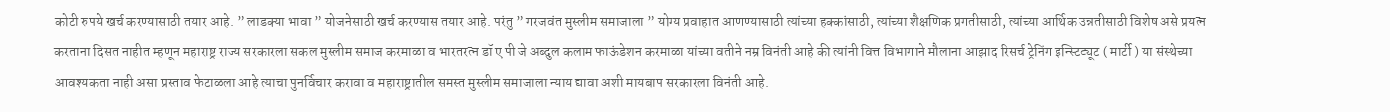कोटी रुपये खर्च करण्यासाठी तयार आहे. ” लाडक्या भावा ” योजनेसाठी खर्च करण्यास तयार आहे. परंतु ” गरजवंत मुस्लीम समाजाला ” योग्य प्रवाहात आणण्यासाठी त्यांच्या हक्कांसाठी, त्यांच्या शैक्षणिक प्रगतीसाठी, त्यांच्या आर्थिक उन्नतीसाठी विशेष असे प्रयत्न करताना दिसत नाहीत म्हणून महाराष्ट्र राज्य सरकारला सकल मुस्लीम समाज करमाळा व भारतरत्न डॉ ए पी जे अब्दुल कलाम फाऊंडेशन करमाळा यांच्या वतीने नम्र विनंती आहे की त्यांनी वित्त विभागाने मौलाना आझाद रिसर्च ट्रेनिंग इन्स्टिट्यूट ( मार्टी ) या संस्थेच्या आवश्यकता नाही असा प्रस्ताव फेटाळला आहे त्याचा पुनर्विचार करावा व महाराष्ट्रातील समस्त मुस्लीम समाजाला न्याय द्यावा अशी मायबाप सरकारला विनंती आहे.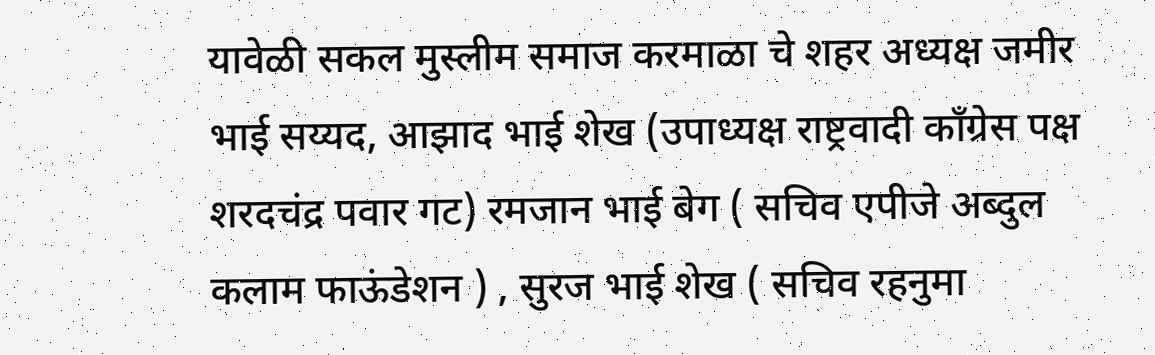यावेळी सकल मुस्लीम समाज करमाळा चे शहर अध्यक्ष जमीर भाई सय्यद, आझाद भाई शेख (उपाध्यक्ष राष्ट्रवादी काँग्रेस पक्ष शरदचंद्र पवार गट) रमजान भाई बेग ( सचिव एपीजे अब्दुल कलाम फाऊंडेशन ) , सुरज भाई शेख ( सचिव रहनुमा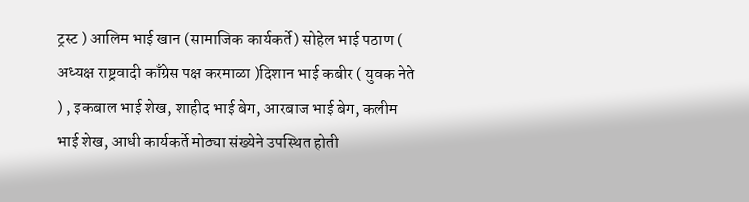ट्रस्ट ) आलिम भाई खान (सामाजिक कार्यकर्ते) सोहेल भाई पठाण ( अध्यक्ष राष्ट्रवादी काँग्रेस पक्ष करमाळा )दिशान भाई कबीर ( युवक नेते ) , इकबाल भाई शेख, शाहीद भाई बेग, आरबाज भाई बेग, कलीम भाई शेख, आधी कार्यकर्ते मोठ्या संख्येने उपस्थित होती